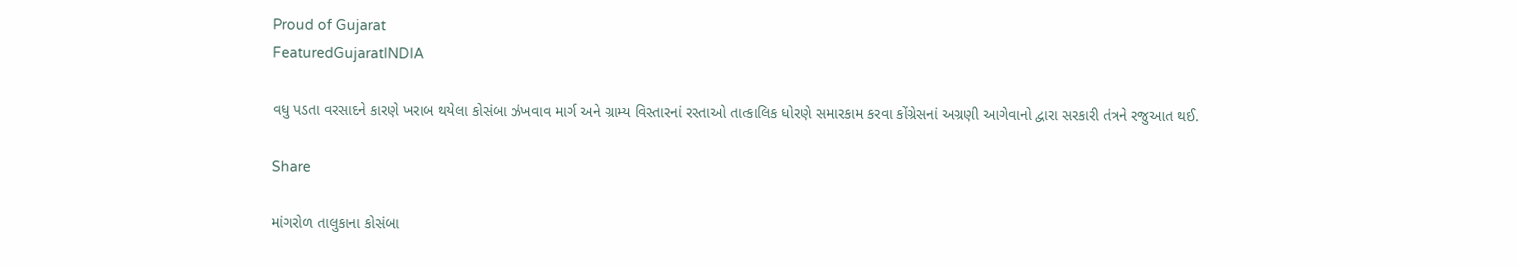Proud of Gujarat
FeaturedGujaratINDIA

વધુ પડતા વરસાદને કારણે ખરાબ થયેલા કોસંબા ઝંખવાવ માર્ગ અને ગ્રામ્ય વિસ્તારનાં રસ્તાઓ તાત્કાલિક ધોરણે સમારકામ કરવા કોંગ્રેસનાં અગ્રણી આગેવાનો દ્વારા સરકારી તંત્રને રજુઆત થઈ.

Share

માંગરોળ તાલુકાના કોસંબા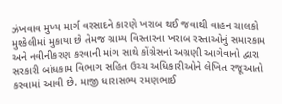ઝંખવાવ મુખ્ય માર્ગ વરસાદને કારણે ખરાબ થઈ જવાથી વાહન ચાલકો મુશ્કેલીમાં મુકાયા છે તેમજ ગ્રામ્ય વિસ્તારના ખરાબ રસ્તાઓનું સમારકામ અને નવીનીકરણ કરવાની માંગ સાથે કોંગ્રેસનાં અગ્રણી આગેવાનો દ્વારા સરકારી બાંધકામ વિભાગ સહિત ઉચ્ચ અધિકારીઓને લેખિત રજૂઆતો કરવામાં આવી છે. માજી ધારાસભ્ય રમણભાઈ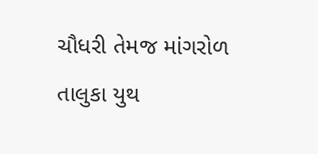ચૌધરી તેમજ માંગરોળ તાલુકા યુથ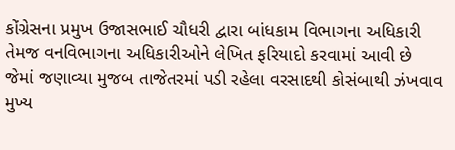કોંગ્રેસના પ્રમુખ ઉજાસભાઈ ચૌધરી દ્વારા બાંધકામ વિભાગના અધિકારી તેમજ વનવિભાગના અધિકારીઓને લેખિત ફરિયાદો કરવામાં આવી છે જેમાં જણાવ્યા મુજબ તાજેતરમાં પડી રહેલા વરસાદથી કોસંબાથી ઝંખવાવ મુખ્ય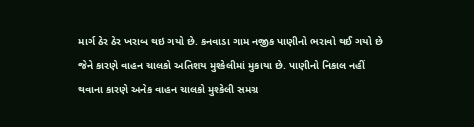માર્ગ ઠેર ઠેર ખરાબ થઇ ગયો છે. કનવાડા ગામ નજીક પાણીનો ભરાવો થઈ ગયો છે જેને કારણે વાહન ચાલકો અતિશય મુશ્કેલીમાં મુકાયા છે. પાણીનો નિકાલ નહીં થવાના કારણે અનેક વાહન ચાલકો મુશ્કેલી સમગ્ર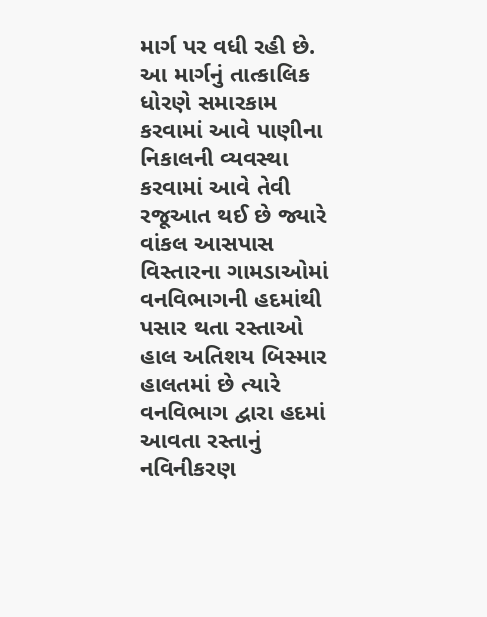માર્ગ પર વધી રહી છે. આ માર્ગનું તાત્કાલિક ધોરણે સમારકામ કરવામાં આવે પાણીના નિકાલની વ્યવસ્થા કરવામાં આવે તેવી રજૂઆત થઈ છે જ્યારે વાંકલ આસપાસ વિસ્તારના ગામડાઓમાં વનવિભાગની હદમાંથી પસાર થતા રસ્તાઓ હાલ અતિશય બિસ્માર હાલતમાં છે ત્યારે વનવિભાગ દ્વારા હદમાં આવતા રસ્તાનું નવિનીકરણ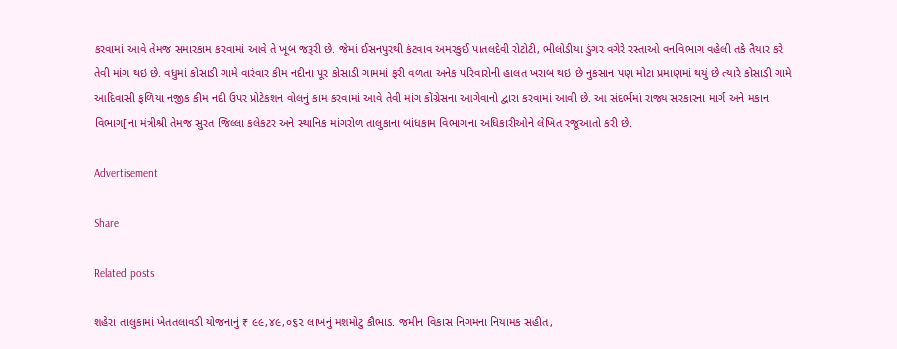કરવામાં આવે તેમજ સમારકામ કરવામાં આવે તે ખૂબ જરૂરી છે. જેમાં ઈસનપુરથી કંટવાવ અમરકુઈ પાતલદેવી રોટોટી, ભીલોડીયા ડુંગર વગેરે રસ્તાઓ વનવિભાગ વહેલી તકે તૈયાર કરે તેવી માંગ થઇ છે. વધુમાં કોસાડી ગામે વારંવાર કીમ નદીના પૂર કોસાડી ગામમાં ફરી વળતા અનેક પરિવારોની હાલત ખરાબ થઇ છે નુકસાન પણ મોટા પ્રમાણમાં થયું છે ત્યારે કોસાડી ગામે આદિવાસી ફળિયા નજીક કીમ નદી ઉપર પ્રોટેકશન વોલનું કામ કરવામાં આવે તેવી માંગ કોંગ્રેસના આગેવાનો દ્વારા કરવામાં આવી છે. આ સંદર્ભમાં રાજ્ય સરકારના માર્ગ અને મકાન વિભાગ[ના મંત્રીશ્રી તેમજ સુરત જિલ્લા કલેકટર અને સ્થાનિક માંગરોળ તાલુકાના બાંધકામ વિભાગના અધિકારીઓને લેખિત રજૂઆતો કરી છે.

Advertisement

Share

Related posts

શહેરા તાલુકામાં ખેતતલાવડી યોજનાનું ₹ ૯૯,૪૯,૦૬૨ લાખનું મશમોટુ કૌભાડ. જમીન વિકાસ નિગમના નિયામક સહીત,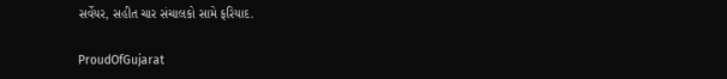સર્વેયર, સહીત ચાર સંચાલકો સામે ફરિયાદ.

ProudOfGujarat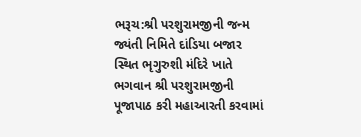ભરૂચ:શ્રી પરશુરામજીની જન્મ જ્યંતી નિમિતે દાંડિયા બજાર સ્થિત ભૃગુરુશી મંદિરે ખાતે ભગવાન શ્રી પરશુરામજીની પૂજાપાઠ કરી મહાઆરતી કરવામાં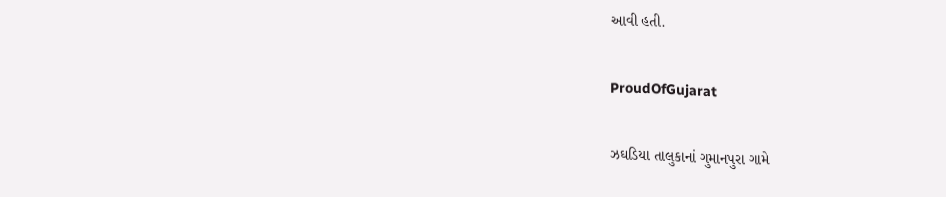આવી હતી.

ProudOfGujarat

ઝઘડિયા તાલુકાનાં ગુમાનપુરા ગામે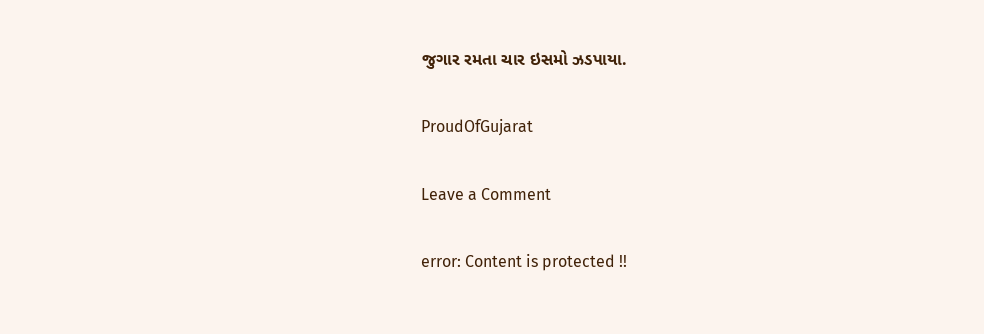જુગાર રમતા ચાર ઇસમો ઝડપાયા.

ProudOfGujarat

Leave a Comment

error: Content is protected !!